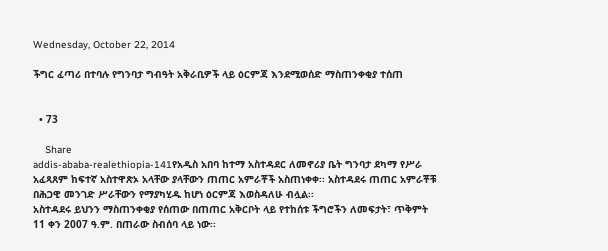Wednesday, October 22, 2014

ችግር ፈጣሪ በተባሉ የግንባታ ግብዓት አቅራቢዎች ላይ ዕርምጃ እንደሚወሰድ ማስጠንቀቂያ ተሰጠ


  • 73

    Share
addis-ababa-realethiopia-141የአዲስ አበባ ከተማ አስተዳደር ለመኖሪያ ቤት ግንባታ ደካማ የሥራ አፈጻጸም ከፍተኛ አስተዋጽኦ አላቸው ያላቸውን ጠጠር አምራቾች አስጠነቀቀ፡፡ አስተዳደሩ ጠጠር አምራቾቹ በሕጋዊ መንገድ ሥራቸውን የማያካሂዱ ከሆነ ዕርምጃ እወስዳለሁ ብሏል፡፡
አስተዳደሩ ይህንን ማስጠንቀቂያ የሰጠው በጠጠር አቅርቦት ላይ የተከሰቱ ችግሮችን ለመፍታት፣ ጥቅምት 11 ቀን 2007 ዓ.ም. በጠራው ስብሰባ ላይ ነው፡፡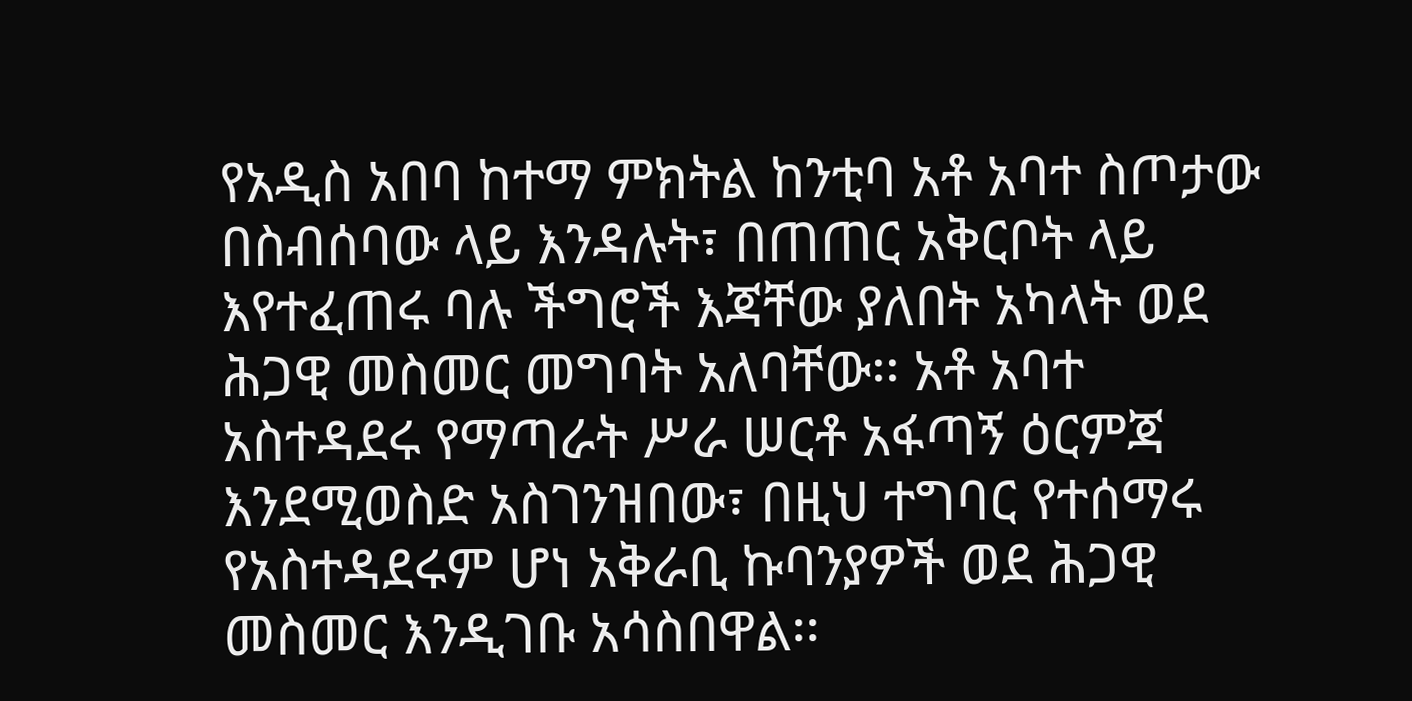የአዲስ አበባ ከተማ ምክትል ከንቲባ አቶ አባተ ስጦታው በስብሰባው ላይ እንዳሉት፣ በጠጠር አቅርቦት ላይ እየተፈጠሩ ባሉ ችግሮች እጃቸው ያለበት አካላት ወደ ሕጋዊ መስመር መግባት አለባቸው፡፡ አቶ አባተ አስተዳደሩ የማጣራት ሥራ ሠርቶ አፋጣኝ ዕርምጃ እንደሚወስድ አስገንዝበው፣ በዚህ ተግባር የተሰማሩ የአስተዳደሩም ሆነ አቅራቢ ኩባንያዎች ወደ ሕጋዊ መስመር እንዲገቡ አሳስበዋል፡፡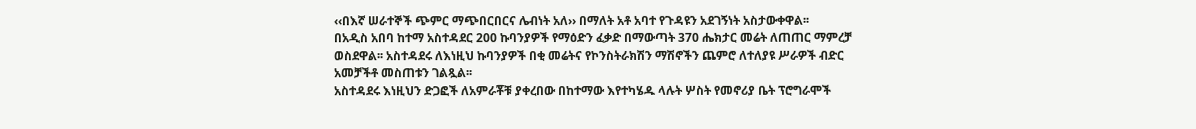‹‹በእኛ ሠራተኞች ጭምር ማጭበርበርና ሌብነት አለ›› በማለት አቶ አባተ የጉዳዩን አደገኝነት አስታውቀዋል፡፡
በአዲስ አበባ ከተማ አስተዳደር 200 ኩባንያዎች የማዕድን ፈቃድ በማውጣት 370 ሔክታር መሬት ለጠጠር ማምረቻ ወስደዋል፡፡ አስተዳደሩ ለእነዚህ ኩባንያዎች በቂ መሬትና የኮንስትራክሽን ማሽኖችን ጨምሮ ለተለያዩ ሥራዎች ብድር አመቻችቶ መስጠቱን ገልጿል፡፡
አስተዳደሩ እነዚህን ድጋፎች ለአምራቾቹ ያቀረበው በከተማው እየተካሄዱ ላሉት ሦስት የመኖሪያ ቤት ፕሮግራሞች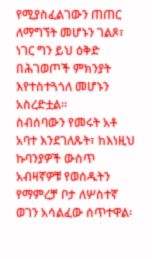የሚያስፈልገውን ጠጠር ለማግኘት መሆኑን ገልጾ፣ ነገር ግን ይህ ዕቅድ በሕገወጦች ምክንያት እየተስተጓጎለ መሆኑን አስረድቷል፡፡
ስብሰባውን የመሩት አቶ አባተ እንደገለጹት፣ ከእነዚህ ኩባንያዎች ውስጥ አብዛኛዎቹ የወሰዱትን የማምረቻ ቦታ ለሦስተኛ ወገን አሳልፈው ሰጥተዋል፡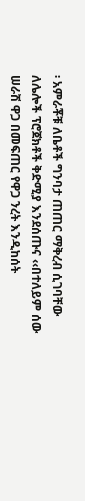፡ አምራቾቹ ለቤቶች ግንባታ ጠጠር ማቅረብ ሲገባቸው ለሌሎች ፕሮጀክቶች ቅድሚያ እንደሰጡና ‹‹በተለይም ሰው ሠራሽ ዋጋ በመፍጠር የዋጋ ንረት እንዲከሰት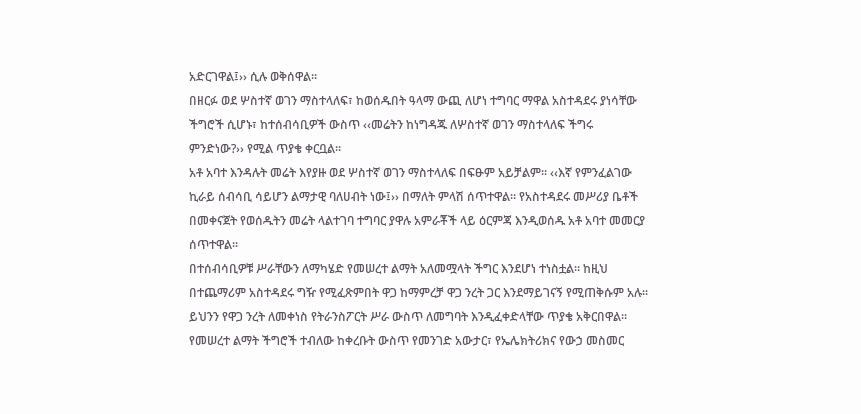አድርገዋል፤›› ሲሉ ወቅሰዋል፡፡
በዘርፉ ወደ ሦስተኛ ወገን ማስተላለፍ፣ ከወሰዱበት ዓላማ ውጪ ለሆነ ተግባር ማዋል አስተዳደሩ ያነሳቸው ችግሮች ሲሆኑ፣ ከተሰብሳቢዎች ውስጥ ‹‹መሬትን ከነግዳጁ ለሦስተኛ ወገን ማስተላለፍ ችግሩ ምንድነው?›› የሚል ጥያቄ ቀርቧል፡፡
አቶ አባተ እንዳሉት መሬት እየያዙ ወደ ሦስተኛ ወገን ማስተላለፍ በፍፁም አይቻልም፡፡ ‹‹እኛ የምንፈልገው ኪራይ ሰብሳቢ ሳይሆን ልማታዊ ባለሀብት ነው፤›› በማለት ምላሽ ሰጥተዋል፡፡ የአስተዳደሩ መሥሪያ ቤቶች በመቀናጀት የወሰዱትን መሬት ላልተገባ ተግባር ያዋሉ አምራቾች ላይ ዕርምጃ እንዲወሰዱ አቶ አባተ መመርያ ሰጥተዋል፡፡
በተሰብሳቢዎቹ ሥራቸውን ለማካሄድ የመሠረተ ልማት አለመሟላት ችግር እንደሆነ ተነስቷል፡፡ ከዚህ በተጨማሪም አስተዳደሩ ግዥ የሚፈጽምበት ዋጋ ከማምረቻ ዋጋ ንረት ጋር እንደማይገናኝ የሚጠቅሱም አሉ፡፡ ይህንን የዋጋ ንረት ለመቀነስ የትራንስፖርት ሥራ ውስጥ ለመግባት እንዲፈቀድላቸው ጥያቄ አቅርበዋል፡፡ የመሠረተ ልማት ችግሮች ተብለው ከቀረቡት ውስጥ የመንገድ አውታር፣ የኤሌክትሪክና የውኃ መስመር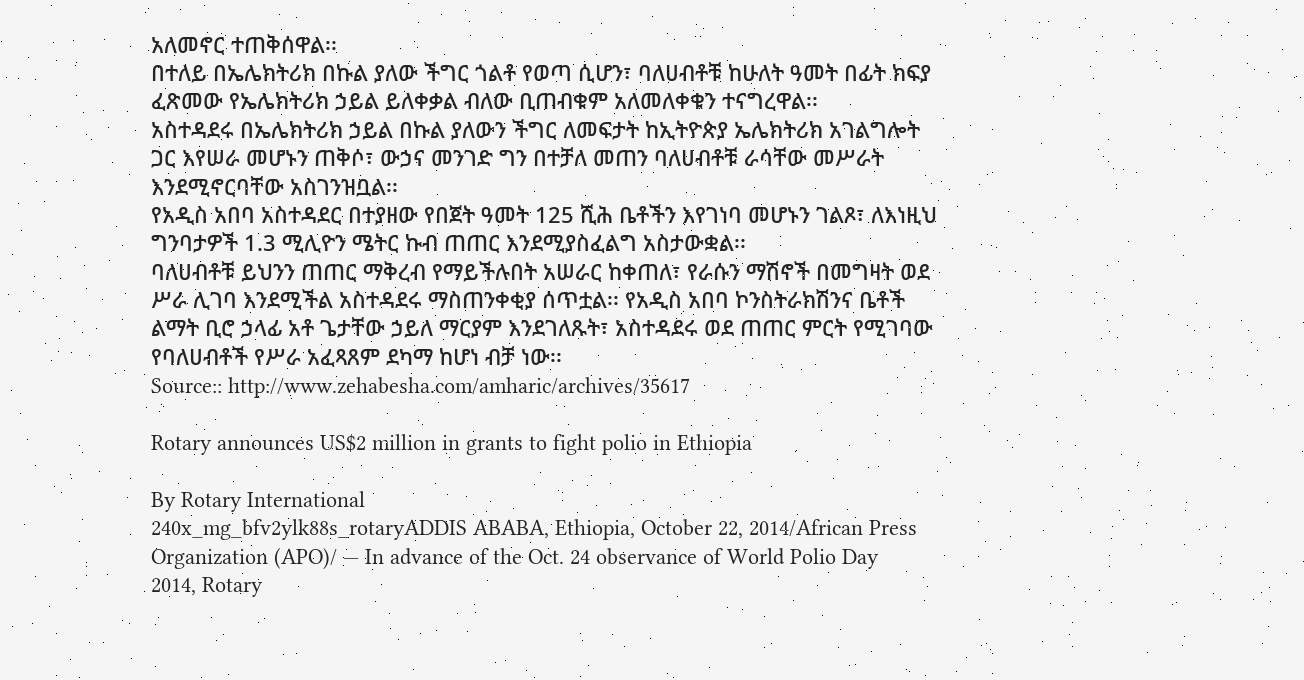አለመኖር ተጠቅሰዋል፡፡
በተለይ በኤሌክትሪክ በኩል ያለው ችግር ጎልቶ የወጣ ሲሆን፣ ባለሀብቶቹ ከሁለት ዓመት በፊት ክፍያ ፈጽመው የኤሌክትሪክ ኃይል ይለቀቃል ብለው ቢጠብቁም አለመለቀቁን ተናግረዋል፡፡
አስተዳደሩ በኤሌክትሪክ ኃይል በኩል ያለውን ችግር ለመፍታት ከኢትዮጵያ ኤሌክትሪክ አገልግሎት ጋር እየሠራ መሆኑን ጠቅሶ፣ ውኃና መንገድ ግን በተቻለ መጠን ባለሀብቶቹ ራሳቸው መሥራት እንደሚኖርባቸው አስገንዝቧል፡፡
የአዲስ አበባ አስተዳደር በተያዘው የበጀት ዓመት 125 ሺሕ ቤቶችን እየገነባ መሆኑን ገልጾ፣ ለእነዚህ ግንባታዎች 1.3 ሚሊዮን ሜትር ኩብ ጠጠር እንደሚያስፈልግ አስታውቋል፡፡
ባለሀብቶቹ ይህንን ጠጠር ማቅረብ የማይችሉበት አሠራር ከቀጠለ፣ የራሱን ማሽኖች በመግዛት ወደ ሥራ ሊገባ እንደሚችል አስተዳደሩ ማስጠንቀቂያ ሰጥቷል፡፡ የአዲስ አበባ ኮንስትራክሽንና ቤቶች ልማት ቢሮ ኃላፊ አቶ ጌታቸው ኃይለ ማርያም እንደገለጹት፣ አስተዳደሩ ወደ ጠጠር ምርት የሚገባው የባለሀብቶች የሥራ አፈጻጸም ደካማ ከሆነ ብቻ ነው፡፡
Source:: http://www.zehabesha.com/amharic/archives/35617

Rotary announces US$2 million in grants to fight polio in Ethiopia

By Rotary International
240x_mg_bfv2ylk88s_rotaryADDIS ABABA, Ethiopia, October 22, 2014/African Press Organization (APO)/ — In advance of the Oct. 24 observance of World Polio Day 2014, Rotary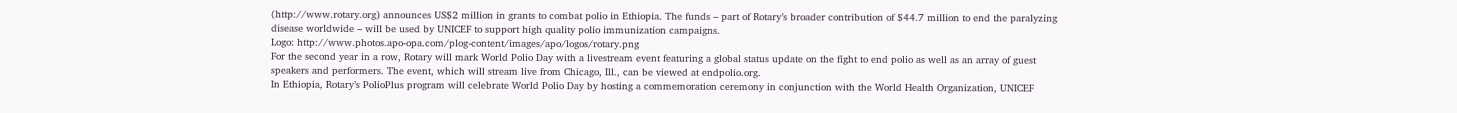(http://www.rotary.org) announces US$2 million in grants to combat polio in Ethiopia. The funds – part of Rotary’s broader contribution of $44.7 million to end the paralyzing disease worldwide – will be used by UNICEF to support high quality polio immunization campaigns.
Logo: http://www.photos.apo-opa.com/plog-content/images/apo/logos/rotary.png
For the second year in a row, Rotary will mark World Polio Day with a livestream event featuring a global status update on the fight to end polio as well as an array of guest speakers and performers. The event, which will stream live from Chicago, Ill., can be viewed at endpolio.org.
In Ethiopia, Rotary’s PolioPlus program will celebrate World Polio Day by hosting a commemoration ceremony in conjunction with the World Health Organization, UNICEF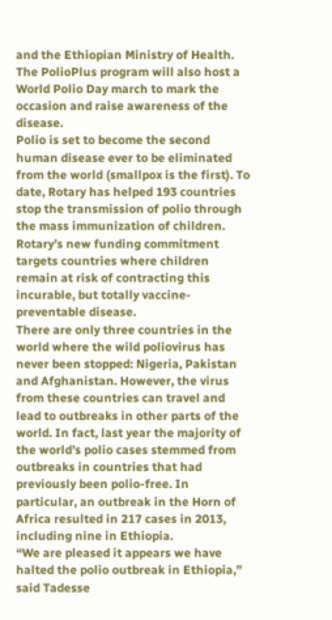and the Ethiopian Ministry of Health. The PolioPlus program will also host a World Polio Day march to mark the occasion and raise awareness of the disease.
Polio is set to become the second human disease ever to be eliminated from the world (smallpox is the first). To date, Rotary has helped 193 countries stop the transmission of polio through the mass immunization of children. Rotary’s new funding commitment targets countries where children remain at risk of contracting this incurable, but totally vaccine-preventable disease.
There are only three countries in the world where the wild poliovirus has never been stopped: Nigeria, Pakistan and Afghanistan. However, the virus from these countries can travel and lead to outbreaks in other parts of the world. In fact, last year the majority of the world’s polio cases stemmed from outbreaks in countries that had previously been polio-free. In particular, an outbreak in the Horn of Africa resulted in 217 cases in 2013, including nine in Ethiopia.
“We are pleased it appears we have halted the polio outbreak in Ethiopia,” said Tadesse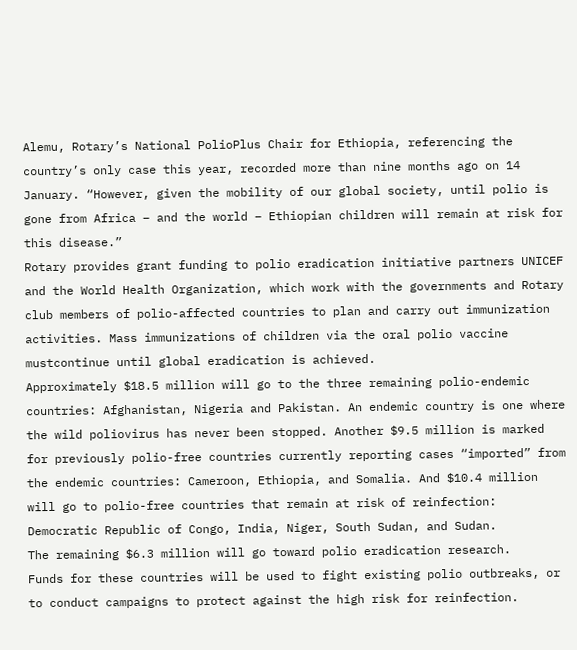Alemu, Rotary’s National PolioPlus Chair for Ethiopia, referencing the country’s only case this year, recorded more than nine months ago on 14 January. “However, given the mobility of our global society, until polio is gone from Africa – and the world – Ethiopian children will remain at risk for this disease.”
Rotary provides grant funding to polio eradication initiative partners UNICEF and the World Health Organization, which work with the governments and Rotary club members of polio-affected countries to plan and carry out immunization activities. Mass immunizations of children via the oral polio vaccine mustcontinue until global eradication is achieved.
Approximately $18.5 million will go to the three remaining polio-endemic countries: Afghanistan, Nigeria and Pakistan. An endemic country is one where the wild poliovirus has never been stopped. Another $9.5 million is marked for previously polio-free countries currently reporting cases “imported” from the endemic countries: Cameroon, Ethiopia, and Somalia. And $10.4 million will go to polio-free countries that remain at risk of reinfection: Democratic Republic of Congo, India, Niger, South Sudan, and Sudan.
The remaining $6.3 million will go toward polio eradication research.
Funds for these countries will be used to fight existing polio outbreaks, or to conduct campaigns to protect against the high risk for reinfection.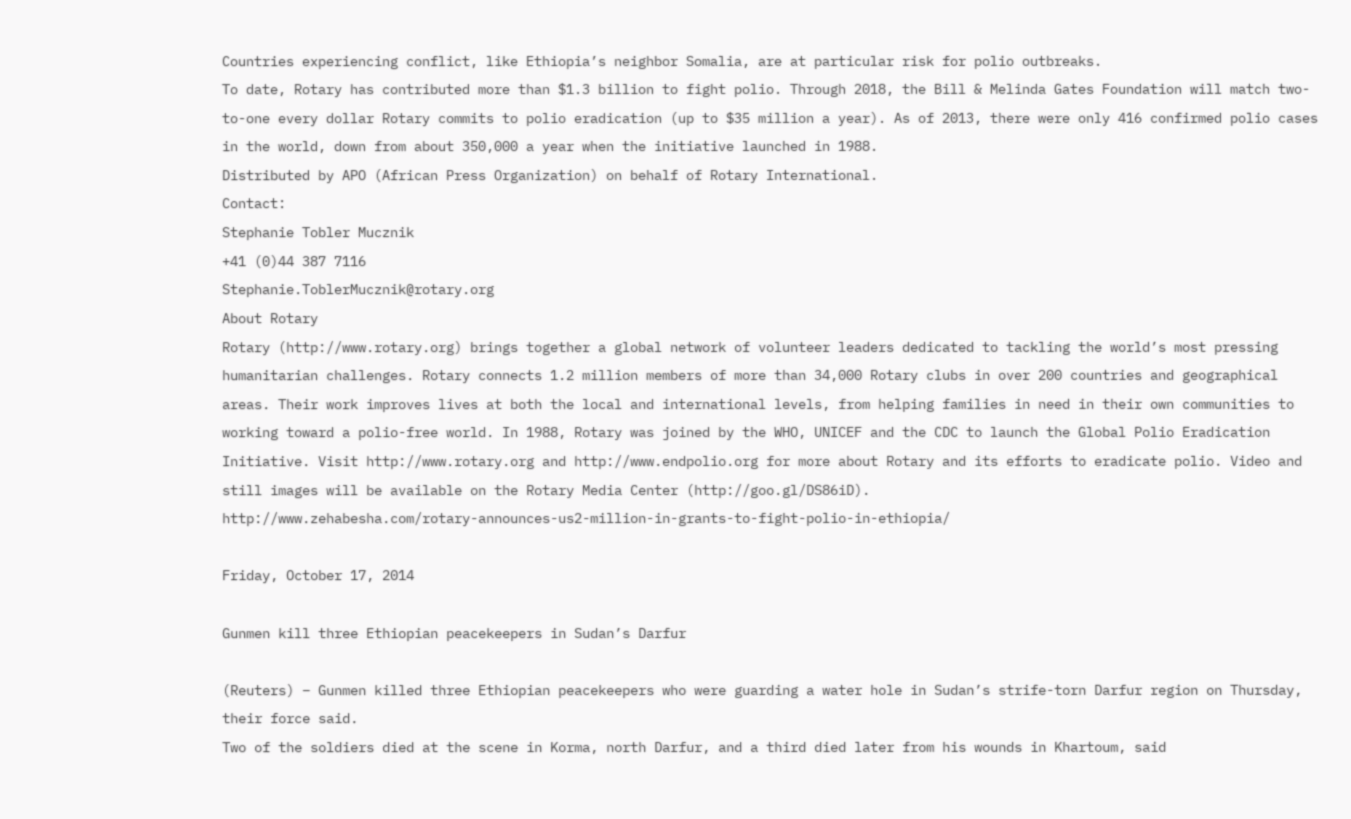Countries experiencing conflict, like Ethiopia’s neighbor Somalia, are at particular risk for polio outbreaks.
To date, Rotary has contributed more than $1.3 billion to fight polio. Through 2018, the Bill & Melinda Gates Foundation will match two-to-one every dollar Rotary commits to polio eradication (up to $35 million a year). As of 2013, there were only 416 confirmed polio cases in the world, down from about 350,000 a year when the initiative launched in 1988.
Distributed by APO (African Press Organization) on behalf of Rotary International.
Contact:
Stephanie Tobler Mucznik
+41 (0)44 387 7116
Stephanie.ToblerMucznik@rotary.org
About Rotary
Rotary (http://www.rotary.org) brings together a global network of volunteer leaders dedicated to tackling the world’s most pressing humanitarian challenges. Rotary connects 1.2 million members of more than 34,000 Rotary clubs in over 200 countries and geographical areas. Their work improves lives at both the local and international levels, from helping families in need in their own communities to working toward a polio-free world. In 1988, Rotary was joined by the WHO, UNICEF and the CDC to launch the Global Polio Eradication Initiative. Visit http://www.rotary.org and http://www.endpolio.org for more about Rotary and its efforts to eradicate polio. Video and still images will be available on the Rotary Media Center (http://goo.gl/DS86iD).
http://www.zehabesha.com/rotary-announces-us2-million-in-grants-to-fight-polio-in-ethiopia/

Friday, October 17, 2014

Gunmen kill three Ethiopian peacekeepers in Sudan’s Darfur

(Reuters) – Gunmen killed three Ethiopian peacekeepers who were guarding a water hole in Sudan’s strife-torn Darfur region on Thursday, their force said.
Two of the soldiers died at the scene in Korma, north Darfur, and a third died later from his wounds in Khartoum, said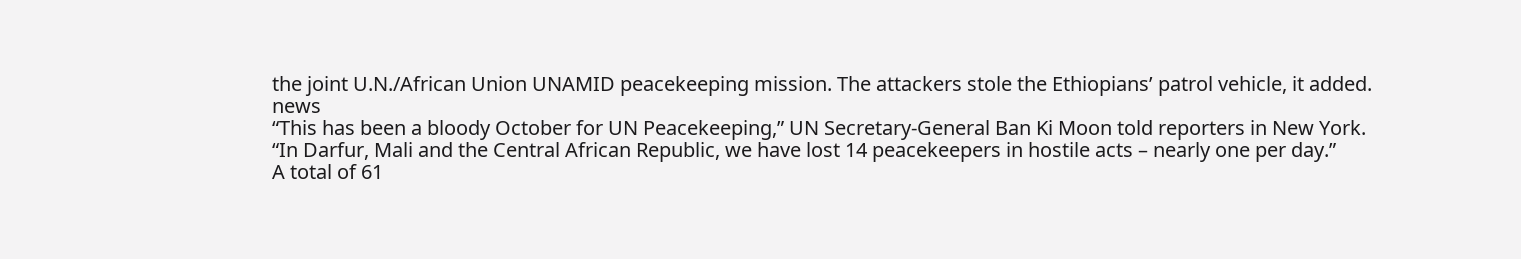the joint U.N./African Union UNAMID peacekeeping mission. The attackers stole the Ethiopians’ patrol vehicle, it added.
news
“This has been a bloody October for UN Peacekeeping,” UN Secretary-General Ban Ki Moon told reporters in New York.
“In Darfur, Mali and the Central African Republic, we have lost 14 peacekeepers in hostile acts – nearly one per day.”
A total of 61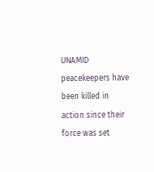UNAMID peacekeepers have been killed in action since their force was set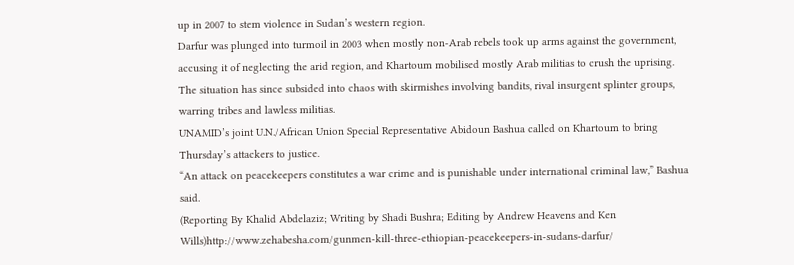up in 2007 to stem violence in Sudan’s western region.
Darfur was plunged into turmoil in 2003 when mostly non-Arab rebels took up arms against the government, accusing it of neglecting the arid region, and Khartoum mobilised mostly Arab militias to crush the uprising.
The situation has since subsided into chaos with skirmishes involving bandits, rival insurgent splinter groups, warring tribes and lawless militias.
UNAMID’s joint U.N./African Union Special Representative Abidoun Bashua called on Khartoum to bring Thursday’s attackers to justice.
“An attack on peacekeepers constitutes a war crime and is punishable under international criminal law,” Bashua said.
(Reporting By Khalid Abdelaziz; Writing by Shadi Bushra; Editing by Andrew Heavens and Ken Wills)http://www.zehabesha.com/gunmen-kill-three-ethiopian-peacekeepers-in-sudans-darfur/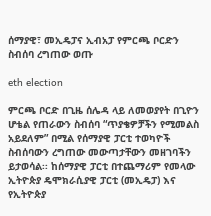ሰማያዊ፣ መኢዴፓና ኢብአፓ የምርጫ ቦርድን ስብሰባ ረግጠው ወጡ

eth election

ምርጫ ቦርድ በጊዜ ሰሌዳ ላይ ለመወያየት በጊዮን ሆቴል የጠራውን ስብሰባ “ጥያቄዎቻችን የሚመልስ አይደለም” በሚል የሰማያዊ ፓርቲ ተወካዮች ስብሰባውን ረግጠው መውጣታቸውን መዘገባችን ይታወሳል፡፡ ከሰማያዊ ፓርቲ በተጨማሪም የመላው ኢትዮጵያ ዴሞክራሲያዊ ፓርቲ (መኢዴፓ) እና የኢትዮጵያ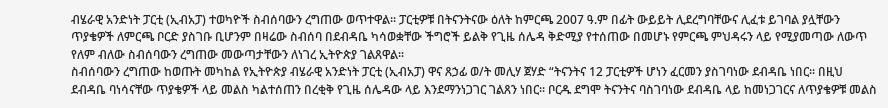ብሄራዊ አንድነት ፓርቲ (ኢብአፓ) ተወካዮች ስብሰባውን ረግጠው ወጥተዋል፡፡ ፓርቲዎቹ በትናንትናው ዕለት ከምርጫ 2007 ዓ.ም በፊት ውይይት ሊደረግባቸውና ሊፈቱ ይገባል ያሏቸውን ጥያቄዎች ለምርጫ ቦርድ ያስገቡ ቢሆንም በዛሬው ስብሰባ በደብዳቤ ካሳወቋቸው ችግሮች ይልቅ የጊዜ ሰሌዳ ቅድሚያ የተሰጠው በመሆኑ የምርጫ ምህዳሩን ላይ የሚያመጣው ለውጥ የለም ብለው ስብሰባውን ረግጠው መውጣታቸውን ለነገረ ኢትዮጵያ ገልጸዋል፡፡
ስብሰባውን ረግጠው ከወጡት መካከል የኢትዮጵያ ብሄራዊ አንድነት ፓርቲ (ኢብአፓ) ዋና ጸኃፊ ወ/ት መሊሃ ጀሃድ “ትናንትና 12 ፓርቲዎች ሆነን ፈርመን ያስገባነው ደብዳቤ ነበር፡፡ በዚህ ደብዳቤ ባነሳናቸው ጥያቄዎች ላይ መልስ ካልተሰጠን በረቂቅ የጊዜ ሰሌዳው ላይ እንደማንነጋገር ገልጸን ነበር፡፡ ቦርዱ ደግሞ ትናንትና ባስገባነው ደብዳቤ ላይ ከመነጋገርና ለጥያቄዎቹ መልስ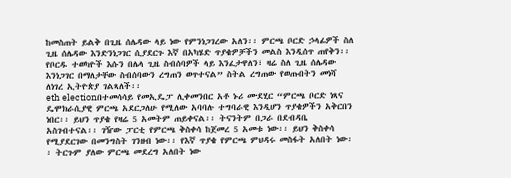ከመስጠት ይልቅ በጊዜ ሰሌዳው ላይ ነው የምንነጋገረው አለን፡፡ ምርጫ ቦርድ ኃላፊዎች ስለ ጊዜ ሰሌዳው እንድንነጋገር ሲያደርጉ እኛ በአካሄድ ጥያቄዎቻችን መልስ እንዲሰጥ ጠየቅን፡፡ የቦርዱ ተወካዮች እሱን በሌላ ጊዜ ስብሰባዎች ላይ እንፈታዋለን፣ ዛሬ ስለ ጊዜ ሰሌዳው እንነጋገር በማለታቸው ስብሰባውን ረግጠን ወጥተናል” ስትል ረግጠው የወጡበትን መነሻ ለነገረ ኢትዮጵያ ገልጻለች፡፡
eth electionበተመሳሳይ የመኢዴፓ ሊቀመንበር አቶ ኑሪ ሙደሂር “ምርጫ ቦርድ ነጻና ዴሞክራሲያዊ ምርጫ አደርጋለሁ የሚለው አባባሉ ተግባራዊ እንዲሆን ጥያቄዎችን አቅርበን ነበር፡፡ ይህን ጥያቄ የዛሬ 5 አመትም ጠይቀናል፡፡ ትናንትም በጋራ በደብዳቤ አስገብተናል፡፡ ገዥው ፓርቲ የምርጫ ቅስቀሳ ከጀመረ 5 አመቱ ነው፡፡ ይህን ቅስቀሳ የሚያደርገው በመንግስት ገንዘብ ነው፡፡ የእኛ ጥያቄ የምርጫ ምህዳሩ መስፋት አለበት ነው፡፡ ትርጉም ያለው ምርጫ መደረግ አለበት ነው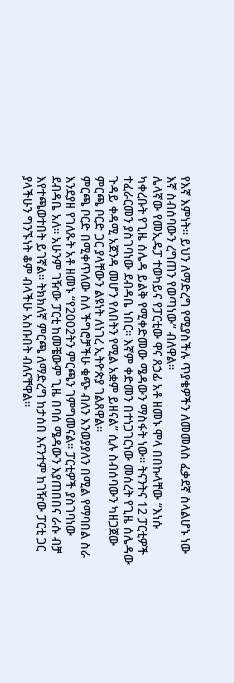የእኛ እምነት፡፡ ይህን ለማድረግ የሚያስችሉ ጥያቄዎችን ለመመለስ ፈቃደኛ ስላልሆኑ ነው እኛ ስብሰባውን ረግጠን የወጣነው” ብለዋል፡፡
ሌላኛው የመኢዴፓ ተወካይና የፓርቲው ዋና ጸኃፊ አቶ ዘመኑ ሞላ በበኩላቸው “እነሱ ካቀረቡት የጊዜ ሰሌዳ ይልቅ የሚቀድመው ሜዳውን ማስፋት ነው፡፡ ትናንትና 12 ፓርቲዎች ተፈራርመን ያስገባነው ደብዳቤ ነበር፡፡ እኛም ቀድመን በተነጋገርነው መሰረት የጊዜ ሰሌዳው ጉዳይ ቀዳሚ አጀንዳ መሆን የለበትን የሚል አቋም ይዘናል” ሲሉ ስብሰባውን ካዘጋጀው ምርጫ ቦርድ ጋር ያላቸውን ልዩነት ለነገረ ኢትዮጵያ ገልጸዋል፡፡
ምርጫ ቦርድ በሚቀጥለው ስለ ችግሮቻችሁ ቁጭ ብለን እንወያያለን በሚል የማባበል ስራ እንደያዘ የገለጹት አቶ ዘመኑ “የ2002ትን ምርጫን ገምግመናል፡፡ ፓርቲዎች ያስገባነው ደብዳቤ አለ፡፡ አሁንም ገዥው ፓርቲ ከመቼውም ጊዜ በባሰ ሜዳውን እያጠበበና ራሱ ብቻ እየተጫወተበት ይገኛል፡፡ ትክክለኛ ምርጫ ለማድረግ ከታሰበ እናንተም ከገዥው ፓርቲ ጋር ያላችሁን ግንኙነት ቆም ብላችሁ አስቡበት ብለናቸዋል፡፡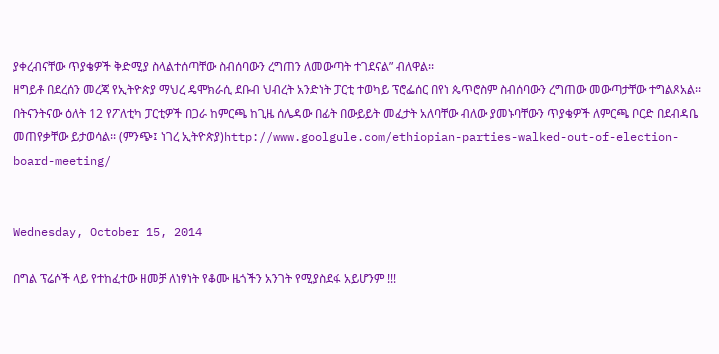ያቀረብናቸው ጥያቄዎች ቅድሚያ ስላልተሰጣቸው ስብሰባውን ረግጠን ለመውጣት ተገደናል” ብለዋል፡፡
ዘግይቶ በደረሰን መረጃ የኢትዮጵያ ማህረ ዴሞክራሲ ደቡብ ህብረት አንድነት ፓርቲ ተወካይ ፕሮፌሰር በየነ ጴጥሮስም ስብሰባውን ረግጠው መውጣታቸው ተግልጾአል፡፡
በትናንትናው ዕለት 12 የፖለቲካ ፓርቲዎች በጋራ ከምርጫ ከጊዜ ሰሌዳው በፊት በውይይት መፈታት አለባቸው ብለው ያመኑባቸውን ጥያቄዎች ለምርጫ ቦርድ በደብዳቤ መጠየቃቸው ይታወሳል፡፡ (ምንጭ፤ ነገረ ኢትዮጵያ)http://www.goolgule.com/ethiopian-parties-walked-out-of-election-board-meeting/


Wednesday, October 15, 2014

በግል ፕሬሶች ላይ የተከፈተው ዘመቻ ለነፃነት የቆሙ ዜጎችን አንገት የሚያስደፋ አይሆንም !!!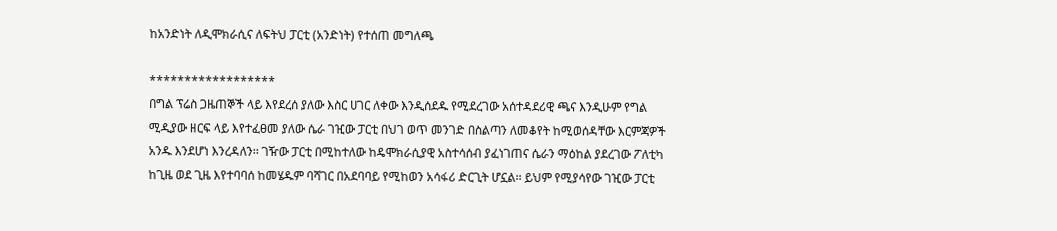ከአንድነት ለዲሞክራሲና ለፍትህ ፓርቲ (አንድነት) የተሰጠ መግለጫ

******************
በግል ፕሬስ ጋዜጠኞች ላይ እየደረሰ ያለው እስር ሀገር ለቀው እንዲሰደዱ የሚደረገው አሰተዳደሪዊ ጫና እንዲሁም የግል ሚዲያው ዘርፍ ላይ እየተፈፀመ ያለው ሴራ ገዢው ፓርቲ በህገ ወጥ መንገድ በስልጣን ለመቆየት ከሚወሰዳቸው እርምጃዎች አንዱ እንደሆነ እንረዳለን፡፡ ገዥው ፓርቲ በሚከተለው ከዴሞክራሲያዊ አስተሳሰብ ያፈነገጠና ሴራን ማዕከል ያደረገው ፖለቲካ ከጊዜ ወደ ጊዜ እየተባባሰ ከመሄዱም ባሻገር በአደባባይ የሚከወን አሳፋሪ ድርጊት ሆኗል፡፡ ይህም የሚያሳየው ገዢው ፓርቲ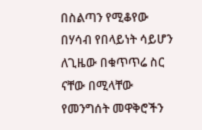በስልጣን የሚቆየው በሃሳብ የበላይነት ሳይሆን ለጊዜው በቁጥጥሬ ስር ናቸው በሚላቸው የመንግሰት መዋቅሮችን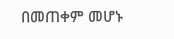በመጠቀም መሆኑ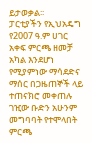ይታወቃል፡፡
ፓርቲያችን የኢህአዴግ የ2007 ዓ.ም ሀገር አቀፍ ምርጫ ዘመቻ አካል እንደሆነ የሚያምነው ማሳደድና ማሰር በጋዜጠኞች ላይ ተጠናክሮ መቀጠሉ ገዢው ቡድን አሁንም መግባባት የተሞላበት ምርጫ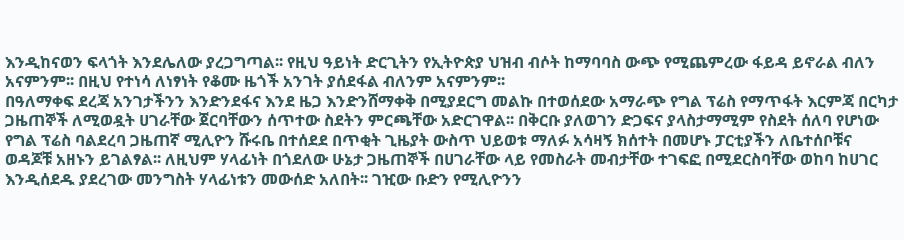እንዲከናወን ፍላጎት እንደሌለው ያረጋግጣል፡፡ የዚህ ዓይነት ድርጊትን የኢትዮጵያ ህዝብ ብሶት ከማባባስ ውጭ የሚጨምረው ፋይዳ ይኖራል ብለን አናምንም፡፡ በዚህ የተነሳ ለነፃነት የቆሙ ዜጎች አንገት ያሰደፋል ብለንም አናምንም፡፡
በዓለማቀፍ ደረጃ አንገታችንን እንድንደፋና እንደ ዜጋ እንድንሸማቀቅ በሚያደርግ መልኩ በተወሰደው አማራጭ የግል ፕሬስ የማጥፋት እርምጃ በርካታ ጋዜጠኞች ለሚወዷት ሀገራቸው ጀርባቸውን ሰጥተው ስደትን ምርጫቸው አድርገዋል፡፡ በቅርቡ ያለወገን ድጋፍና ያላስታማሚም የስደት ሰለባ የሆነው የግል ፕሬስ ባልደረባ ጋዜጠኛ ሚሊዮን ሹሩቤ በተሰደደ በጥቂት ጊዜያት ውስጥ ህይወቱ ማለፉ አሳዛኝ ክሰተት በመሆኑ ፓርቲያችን ለቤተሰቦቹና ወዳጆቹ አዘኑን ይገልፃል፡፡ ለዚህም ሃላፊነት በጎደለው ሁኔታ ጋዜጠኞች በሀገራቸው ላይ የመስራት መብታቸው ተገፍፎ በሚደርስባቸው ወከባ ከሀገር እንዲሰደዱ ያደረገው መንግስት ሃላፊነቱን መውሰድ አለበት፡፡ ገዢው ቡድን የሚሊዮንን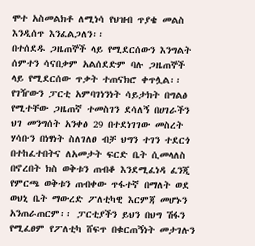ሞተ አስመልክቶ ለሚነሳ የህዝብ ጥያቄ መልስ እንዲሰጥ እንፈልጋለን፡፡
በተሰደዱ ጋዜጠኞች ላይ የሚደርሰውን እንግልት ሰምተን ሳናበቃም አልሰደድም ባሉ ጋዜጠኞች ላይ የሚደርሰው ጥቃት ተጠናክሮ ቀጥሏል፡፡ የገዥውን ፓርቲ አምባገነንነት ሳይታክት በግልፅ የሚተቸው ጋዜጠኛ ተመስገን ደሳለኝ በሀገራችን ህገ መንግሰት አንቀፅ 29 በተደነገገው መስረት ሃሳቡን በነፃነት ስለገለፀ ብቻ ህግን ተገን ተደርጎ በተከፈተበትና ለአመታት ፍርድ ቤት ሲመላለስ በኖረበት ክስ ወቅቱን ጠብቆ እንደሚፈነዳ ፈንጂ የምርጫ ወቅቱን ጠብቀው ጥፋተኛ በማለት ወደ ወህኒ ቤት ማውረድ ፖለቲካዊ እርምጃ መሆኑን አንጠራጠርም፡፡ ፓርቲያችን ይህን በህግ ሽፋን የሚፈፀም የፖለቲካ ሸፍጥ በቁርጠኝነት መታገሉን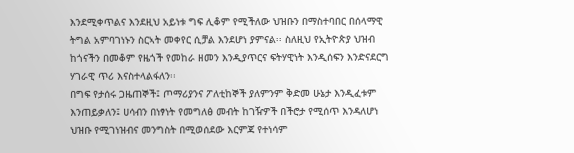እንደሚቀጥልና እንደዚህ አይነቱ ግፍ ሊቆም የሚችለው ህዝቡን በማስተባበር በሰላማዊ ትግል አምባገነኑን ስርኣት መቀየር ሲቻል እንደሆነ ያምናል፡፡ ስለዚህ የኢትዮጵያ ህዝብ ከጎናችን በመቆም የዜጎች የመከራ ዘመን እንዲያጥርና ፍትሃዊነት እንዲሰፍን እንድናደርግ ሃገራዊ ጥሪ እናስተላልፋለን፡፡
በግፍ የታሰሩ ጋዜጠኞች፤ ጦማሪያንና ፖለቲከኞች ያለምንም ቅድመ ሁኔታ እንዲፈቱም እንጠይቃለን፤ ሀሳብን በነፃነት የመግለፅ መብት ከገዥዎች በችሮታ የሚሰጥ እንዳለሆነ ህዝቡ የሚገነዝብና መንግስት በሚወሰደው እርምጃ የተነሳም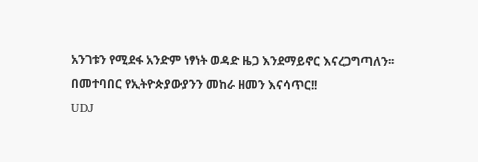አንገቱን የሚደፋ አንድም ነፃነት ወዳድ ዜጋ እንደማይኖር እናረጋግጣለን፡፡
በመተባበር የኢትዮጵያውያንን መከራ ዘመን እናሳጥር!!
UDJ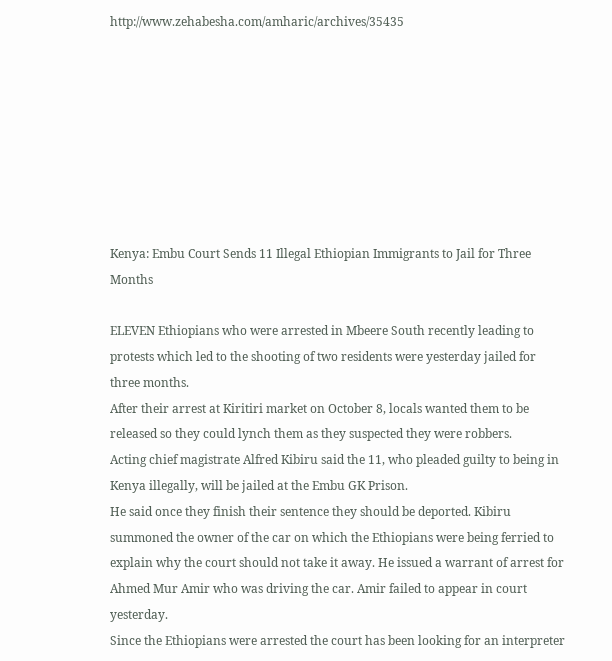http://www.zehabesha.com/amharic/archives/35435








Kenya: Embu Court Sends 11 Illegal Ethiopian Immigrants to Jail for Three Months

ELEVEN Ethiopians who were arrested in Mbeere South recently leading to protests which led to the shooting of two residents were yesterday jailed for three months.
After their arrest at Kiritiri market on October 8, locals wanted them to be released so they could lynch them as they suspected they were robbers.
Acting chief magistrate Alfred Kibiru said the 11, who pleaded guilty to being in Kenya illegally, will be jailed at the Embu GK Prison.
He said once they finish their sentence they should be deported. Kibiru summoned the owner of the car on which the Ethiopians were being ferried to explain why the court should not take it away. He issued a warrant of arrest for Ahmed Mur Amir who was driving the car. Amir failed to appear in court yesterday.
Since the Ethiopians were arrested the court has been looking for an interpreter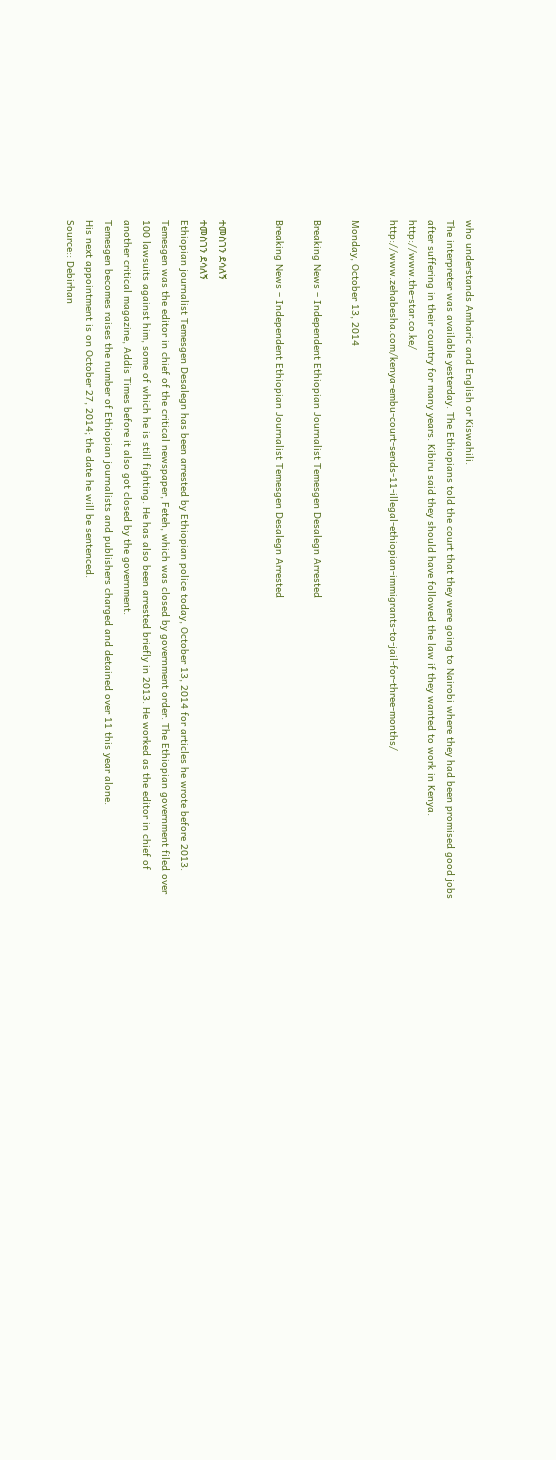who understands Amharic and English or Kiswahili.
The interpreter was available yesterday. The Ethiopians told the court that they were going to Nairobi where they had been promised good jobs after suffering in their country for many years. Kibiru said they should have followed the law if they wanted to work in Kenya.
http://www.the-star.co.ke/
http://www.zehabesha.com/kenya-embu-court-sends-11-illegal-ethiopian-immigrants-to-jail-for-three-months/

Monday, October 13, 2014

Breaking News – Independent Ethiopian Journalist Temesgen Desalegn Arrested

Breaking News – Independent Ethiopian Journalist Temesgen Desalegn Arrested


ተመስገን ደሳለኝ
ተመስገን ደሳለኝ
Ethiopian journalist Temesgen Desalegn has been arrested by Ethiopian police today, October 13, 2014 for articles he wrote before 2013.
Temesgen was the editor in chief of the critical newspaper, Feteh, which was closed by government order. The Ethiopian government filed over 100 lawsuits against him, some of which he is still fighting. He has also been arrested briefly in 2013. He worked as the editor in chief of another critical magazine, Addis Times before it also got closed by the government.
Temesgen becomes raises the number of Ethiopian journalists and publishers charged and detained over 11 this year alone.
His next appointment is on October 27, 2014; the date he will be sentenced.
Source:: Debirhan